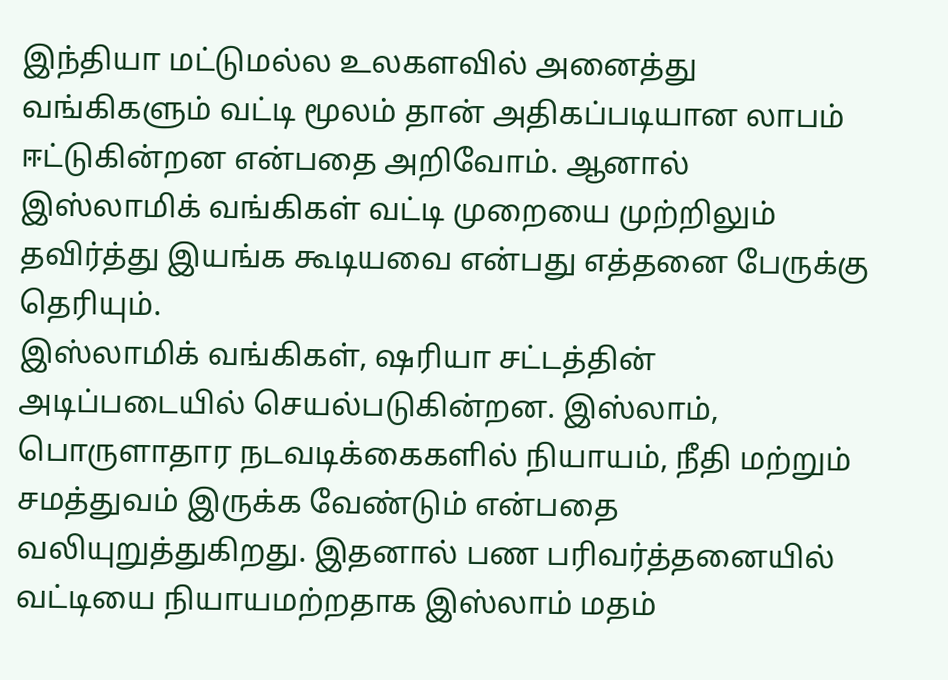இந்தியா மட்டுமல்ல உலகளவில் அனைத்து வங்கிகளும் வட்டி மூலம் தான் அதிகப்படியான லாபம் ஈட்டுகின்றன என்பதை அறிவோம். ஆனால் இஸ்லாமிக் வங்கிகள் வட்டி முறையை முற்றிலும் தவிர்த்து இயங்க கூடியவை என்பது எத்தனை பேருக்கு தெரியும்.
இஸ்லாமிக் வங்கிகள், ஷரியா சட்டத்தின் அடிப்படையில் செயல்படுகின்றன. இஸ்லாம், பொருளாதார நடவடிக்கைகளில் நியாயம், நீதி மற்றும் சமத்துவம் இருக்க வேண்டும் என்பதை வலியுறுத்துகிறது. இதனால் பண பரிவர்த்தனையில் வட்டியை நியாயமற்றதாக இஸ்லாம் மதம்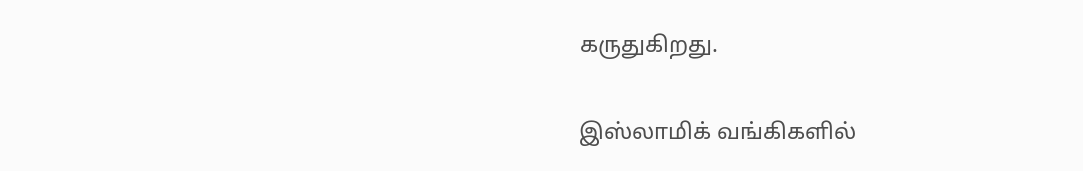கருதுகிறது.

இஸ்லாமிக் வங்கிகளில்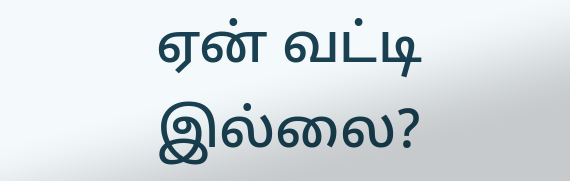ஏன் வட்டி இல்லை?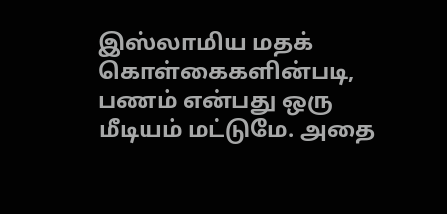இஸ்லாமிய மதக் கொள்கைகளின்படி, பணம் என்பது ஒரு மீடியம் மட்டுமே. அதை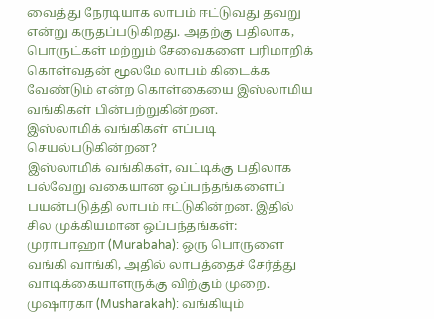வைத்து நேரடியாக லாபம் ஈட்டுவது தவறு என்று கருதப்படுகிறது. அதற்கு பதிலாக, பொருட்கள் மற்றும் சேவைகளை பரிமாறிக் கொள்வதன் மூலமே லாபம் கிடைக்க வேண்டும் என்ற கொள்கையை இஸ்லாமிய வங்கிகள் பின்பற்றுகின்றன.
இஸ்லாமிக் வங்கிகள் எப்படி செயல்படுகின்றன?
இஸ்லாமிக் வங்கிகள், வட்டிக்கு பதிலாக பல்வேறு வகையான ஒப்பந்தங்களைப் பயன்படுத்தி லாபம் ஈட்டுகின்றன. இதில் சில முக்கியமான ஒப்பந்தங்கள்:
முராபாஹா (Murabaha): ஒரு பொருளை வங்கி வாங்கி, அதில் லாபத்தைச் சேர்த்து வாடிக்கையாளருக்கு விற்கும் முறை.
முஷாரகா (Musharakah): வங்கியும்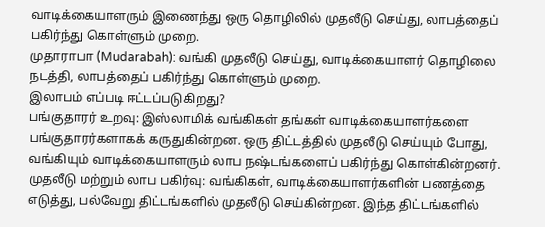வாடிக்கையாளரும் இணைந்து ஒரு தொழிலில் முதலீடு செய்து, லாபத்தைப் பகிர்ந்து கொள்ளும் முறை.
முதாராபா (Mudarabah): வங்கி முதலீடு செய்து, வாடிக்கையாளர் தொழிலை நடத்தி, லாபத்தைப் பகிர்ந்து கொள்ளும் முறை.
இலாபம் எப்படி ஈட்டப்படுகிறது?
பங்குதாரர் உறவு: இஸ்லாமிக் வங்கிகள் தங்கள் வாடிக்கையாளர்களை பங்குதாரர்களாகக் கருதுகின்றன. ஒரு திட்டத்தில் முதலீடு செய்யும் போது, வங்கியும் வாடிக்கையாளரும் லாப நஷ்டங்களைப் பகிர்ந்து கொள்கின்றனர்.
முதலீடு மற்றும் லாப பகிர்வு: வங்கிகள், வாடிக்கையாளர்களின் பணத்தை எடுத்து, பல்வேறு திட்டங்களில் முதலீடு செய்கின்றன. இந்த திட்டங்களில்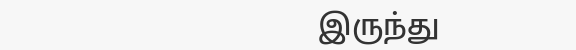இருந்து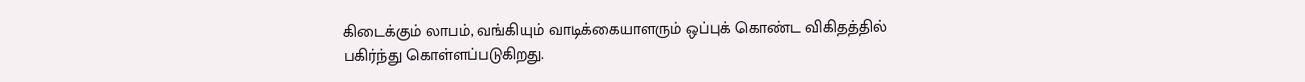கிடைக்கும் லாபம், வங்கியும் வாடிக்கையாளரும் ஒப்புக் கொண்ட விகிதத்தில் பகிர்ந்து கொள்ளப்படுகிறது.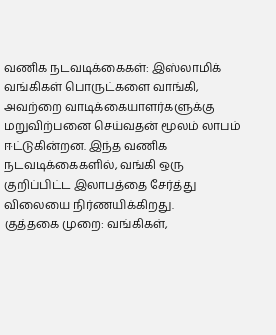வணிக நடவடிக்கைகள்: இஸ்லாமிக் வங்கிகள் பொருட்களை வாங்கி, அவற்றை வாடிக்கையாளர்களுக்கு மறுவிற்பனை செய்வதன் மூலம் லாபம் ஈட்டுகின்றன. இந்த வணிக நடவடிக்கைகளில், வங்கி ஒரு குறிப்பிட்ட இலாபத்தை சேர்த்து விலையை நிர்ணயிக்கிறது.
குத்தகை முறை: வங்கிகள்,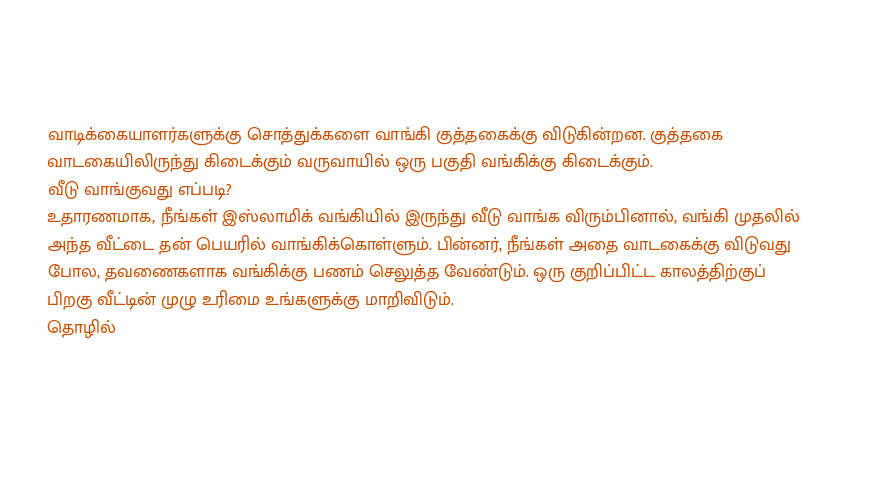வாடிக்கையாளர்களுக்கு சொத்துக்களை வாங்கி குத்தகைக்கு விடுகின்றன. குத்தகை வாடகையிலிருந்து கிடைக்கும் வருவாயில் ஒரு பகுதி வங்கிக்கு கிடைக்கும்.
வீடு வாங்குவது எப்படி?
உதாரணமாக, நீங்கள் இஸ்லாமிக் வங்கியில் இருந்து வீடு வாங்க விரும்பினால், வங்கி முதலில் அந்த வீட்டை தன் பெயரில் வாங்கிக்கொள்ளும். பின்னர், நீங்கள் அதை வாடகைக்கு விடுவது போல, தவணைகளாக வங்கிக்கு பணம் செலுத்த வேண்டும். ஒரு குறிப்பிட்ட காலத்திற்குப் பிறகு வீட்டின் முழு உரிமை உங்களுக்கு மாறிவிடும்.
தொழில்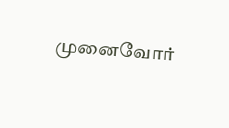முனைவோர்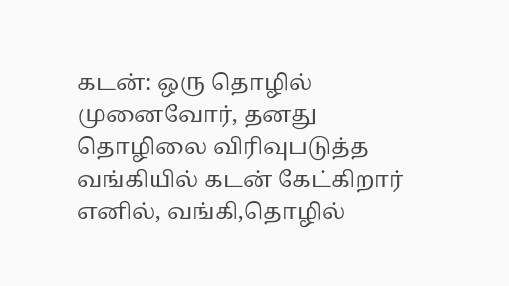கடன்: ஒரு தொழில் முனைவோர், தனது தொழிலை விரிவுபடுத்த வங்கியில் கடன் கேட்கிறார் எனில், வங்கி,தொழில்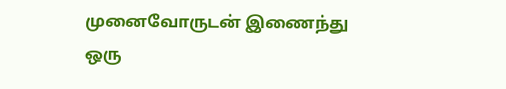முனைவோருடன் இணைந்து ஒரு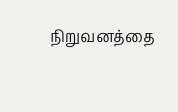நிறுவனத்தை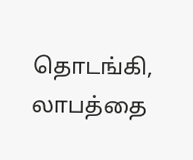தொடங்கி, லாபத்தை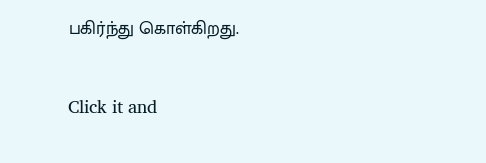பகிர்ந்து கொள்கிறது.


Click it and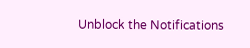Unblock the Notifications